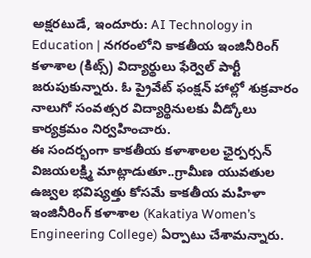అక్షరటుడే, ఇందూరు: AI Technology in Education | నగరంలోని కాకతీయ ఇంజినీరింగ్ కళాశాల (కిట్స్) విద్యార్థులు ఫేర్వెల్ పార్టీ జరుపుకున్నారు. ఓ ప్రైవేట్ ఫంక్షన్ హాల్లో శుక్రవారం నాలుగో సంవత్సర విద్యార్థినులకు వీడ్కోలు కార్యక్రమం నిర్వహించారు.
ఈ సందర్భంగా కాకతీయ కళాశాలల ఛైర్పర్సన్ విజయలక్ష్మి మాట్లాడుతూ..గ్రామీణ యువతుల ఉజ్వల భవిష్యత్తు కోసమే కాకతీయ మహిళా ఇంజినీరింగ్ కళాశాల (Kakatiya Women’s Engineering College) ఏర్పాటు చేశామన్నారు.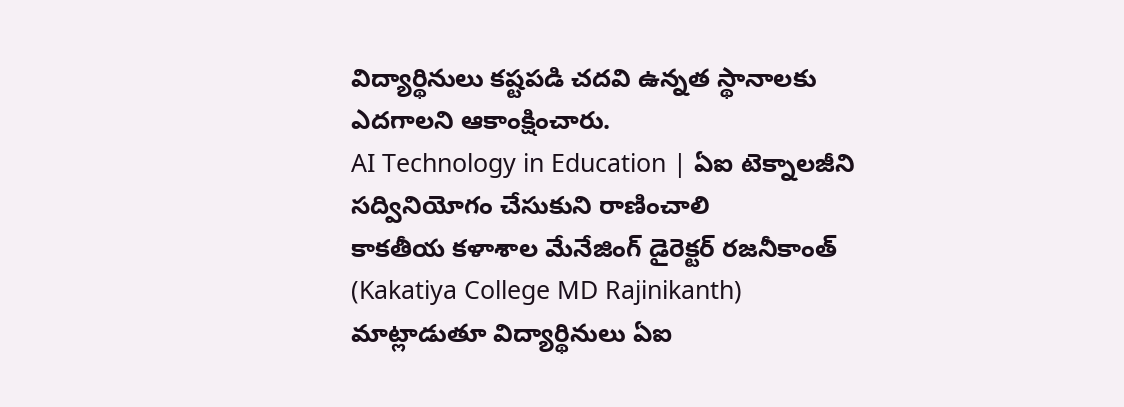విద్యార్థినులు కష్టపడి చదవి ఉన్నత స్థానాలకు ఎదగాలని ఆకాంక్షించారు.
AI Technology in Education | ఏఐ టెక్నాలజీని సద్వినియోగం చేసుకుని రాణించాలి
కాకతీయ కళాశాల మేనేజింగ్ డైరెక్టర్ రజనీకాంత్ (Kakatiya College MD Rajinikanth) మాట్లాడుతూ విద్యార్థినులు ఏఐ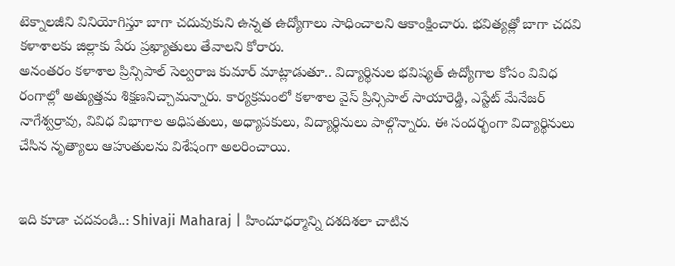టెక్నాలజీని వినియోగిస్తూ బాగా చదువుకుని ఉన్నత ఉద్యోగాలు సాధించాలని ఆకాంక్షించారు. భవిత్యత్లో బాగా చదవి కళాశాలకు జిల్లాకు పేరు ప్రఖ్యాతులు తేవాలని కోరారు.
అనంతరం కళాశాల ప్రిన్సిపాల్ సెల్వరాజ కుమార్ మాట్లాడుతూ.. విద్యార్థినుల భవిష్యత్ ఉద్యోగాల కోసం వివిధ రంగాల్లో అత్యుత్తమ శిక్షణనిచ్చామన్నారు. కార్యక్రమంలో కళాశాల వైస్ ప్రిన్సిపాల్ సాయారెడ్డి, ఎస్టేట్ మేనేజర్ నాగేశ్వర్రావు, వివిధ విభాగాల అధిపతులు, అధ్యాపకులు, విద్యార్థినులు పాల్గొన్నారు. ఈ సందర్భంగా విద్యార్థినులు చేసిన నృత్యాలు ఆహుతులను విశేషంగా అలరించాయి.


ఇది కూడా చదవండి..: Shivaji Maharaj | హిందూధర్మాన్ని దశదిశలా చాటిన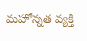మహోన్నత వ్యక్తి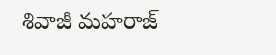శివాజీ మహరాజ్